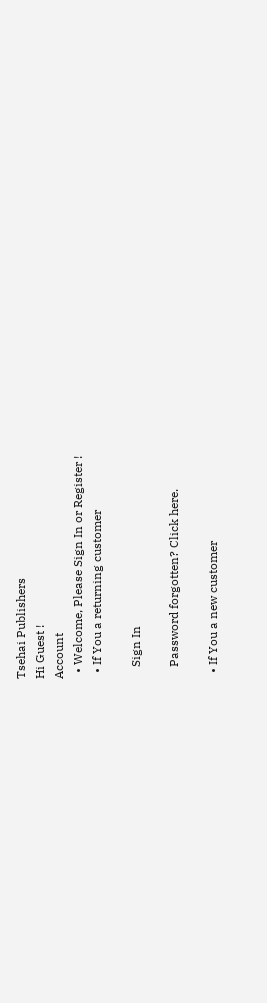Tsehai Publishers
Hi Guest !
Account
  • Welcome, Please Sign In or Register !
  • If You a returning customer

    Sign In

    Password forgotten? Click here.

  • If You a new customer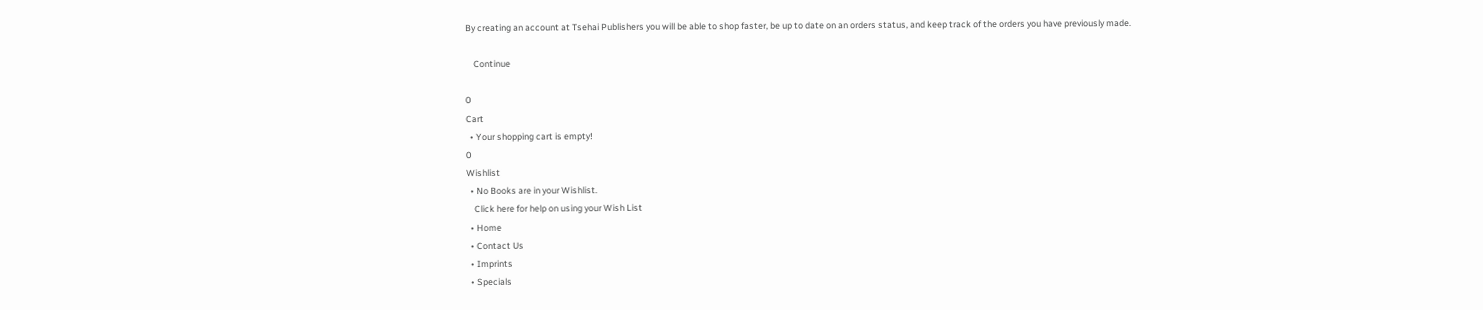By creating an account at Tsehai Publishers you will be able to shop faster, be up to date on an orders status, and keep track of the orders you have previously made.

    Continue

0
Cart
  • Your shopping cart is empty!
0
Wishlist
  • No Books are in your Wishlist.
    Click here for help on using your Wish List
  • Home
  • Contact Us
  • Imprints
  • Specials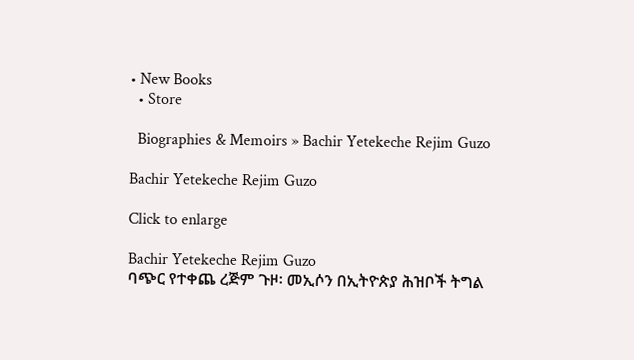• New Books
  • Store

  Biographies & Memoirs » Bachir Yetekeche Rejim Guzo

Bachir Yetekeche Rejim Guzo

Click to enlarge

Bachir Yetekeche Rejim Guzo
ባጭር የተቀጨ ረጅም ጉዞ፡ መኢሶን በኢትዮጵያ ሕዝቦች ትግል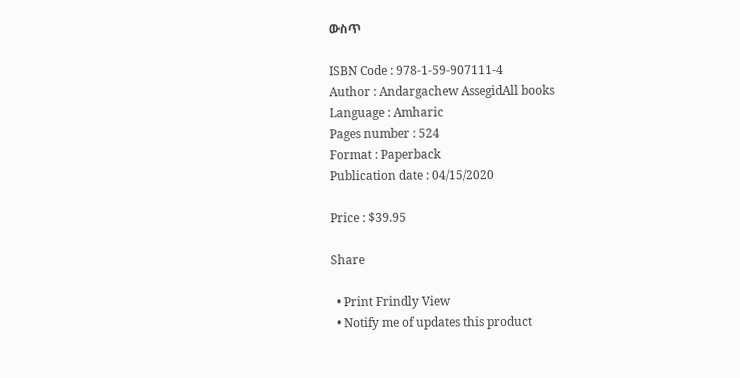ውስጥ

ISBN Code : 978-1-59-907111-4
Author : Andargachew AssegidAll books
Language : Amharic
Pages number : 524
Format : Paperback
Publication date : 04/15/2020

Price : $39.95

Share

  • Print Frindly View
  • Notify me of updates this product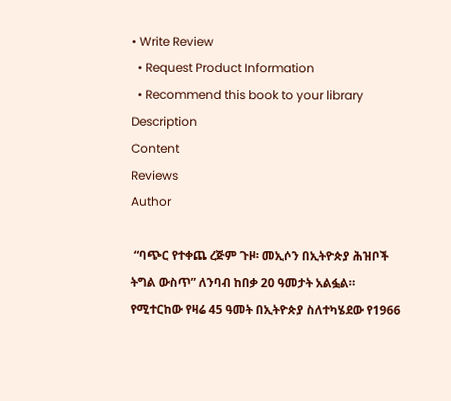• Write Review
  • Request Product Information
  • Recommend this book to your library
Description
Content
Reviews
Author

 “ባጭር የተቀጨ ረጅም ጉዞ፡ መኢሶን በኢትዮጵያ ሕዝቦች ትግል ውስጥ” ለንባብ ከበቃ 20 ዓመታት አልፏል። የሚተርከው የዛሬ 45 ዓመት በኢትዮጵያ ስለተካሄደው የ1966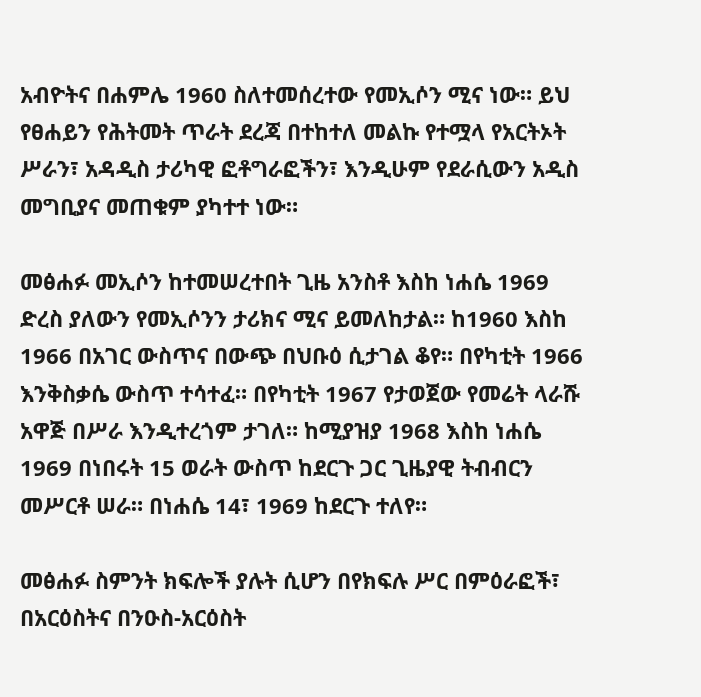አብዮትና በሐምሌ 1960 ስለተመሰረተው የመኢሶን ሚና ነው። ይህ የፀሐይን የሕትመት ጥራት ደረጃ በተከተለ መልኩ የተሟላ የአርትኦት ሥራን፣ አዳዲስ ታሪካዊ ፎቶግራፎችን፣ እንዲሁም የደራሲውን አዲስ መግቢያና መጠቁም ያካተተ ነው።

መፅሐፉ መኢሶን ከተመሠረተበት ጊዜ አንስቶ እስከ ነሐሴ 1969 ድረስ ያለውን የመኢሶንን ታሪክና ሚና ይመለከታል። ከ1960 እስከ 1966 በአገር ውስጥና በውጭ በህቡዕ ሲታገል ቆየ። በየካቲት 1966 እንቅስቃሴ ውስጥ ተሳተፈ። በየካቲት 1967 የታወጀው የመሬት ላራሹ አዋጅ በሥራ እንዲተረጎም ታገለ። ከሚያዝያ 1968 እስከ ነሐሴ 1969 በነበሩት 15 ወራት ውስጥ ከደርጉ ጋር ጊዜያዊ ትብብርን መሥርቶ ሠራ። በነሐሴ 14፣ 1969 ከደርጉ ተለየ።

መፅሐፉ ስምንት ክፍሎች ያሉት ሲሆን በየክፍሉ ሥር በምዕራፎች፣ በአርዕስትና በንዑስ-አርዕስት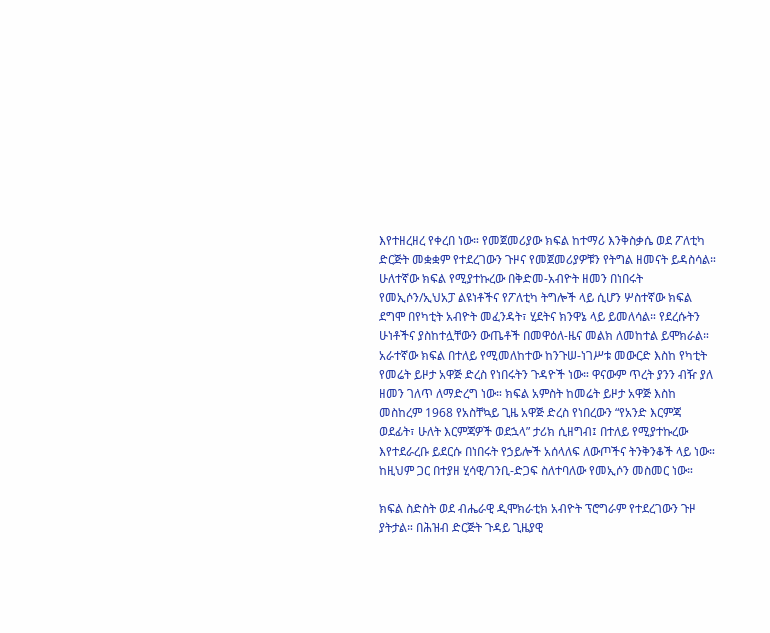እየተዘረዘረ የቀረበ ነው። የመጀመሪያው ክፍል ከተማሪ እንቅስቃሴ ወደ ፖለቲካ ድርጅት መቋቋም የተደረገውን ጉዞና የመጀመሪያዎቹን የትግል ዘመናት ይዳስሳል። ሁለተኛው ክፍል የሚያተኩረው በቅድመ-አብዮት ዘመን በነበሩት የመኢሶን/ኢህአፓ ልዩነቶችና የፖለቲካ ትግሎች ላይ ሲሆን ሦስተኛው ክፍል ደግሞ በየካቲት አብዮት መፈንዳት፣ ሂደትና ክንዋኔ ላይ ይመለሳል። የደረሱትን ሁነቶችና ያስከተሏቸውን ውጤቶች በመዋዕለ-ዜና መልክ ለመከተል ይሞክራል። አራተኛው ክፍል በተለይ የሚመለከተው ከንጉሠ-ነገሥቱ መውርድ እስከ የካቲት የመሬት ይዞታ አዋጅ ድረስ የነበሩትን ጉዳዮች ነው። ዋናውም ጥረት ያንን ብዥ ያለ ዘመን ገለጥ ለማድረግ ነው። ክፍል አምስት ከመሬት ይዞታ አዋጅ እስከ መስከረም 1968 የአስቸኳይ ጊዜ አዋጅ ድረስ የነበረውን “የአንድ እርምጃ ወደፊት፣ ሁለት እርምጃዎች ወደኋላ” ታሪክ ሲዘግብ፤ በተለይ የሚያተኩረው እየተደራረቡ ይደርሱ በነበሩት የኃይሎች አሰላለፍ ለውጦችና ትንቅንቆች ላይ ነው። ከዚህም ጋር በተያዘ ሂሳዊ/ገንቢ-ድጋፍ ስለተባለው የመኢሶን መስመር ነው።

ክፍል ስድስት ወደ ብሔራዊ ዲሞክራቲክ አብዮት ፕሮግራም የተደረገውን ጉዞ ያትታል። በሕዝብ ድርጅት ጉዳይ ጊዜያዊ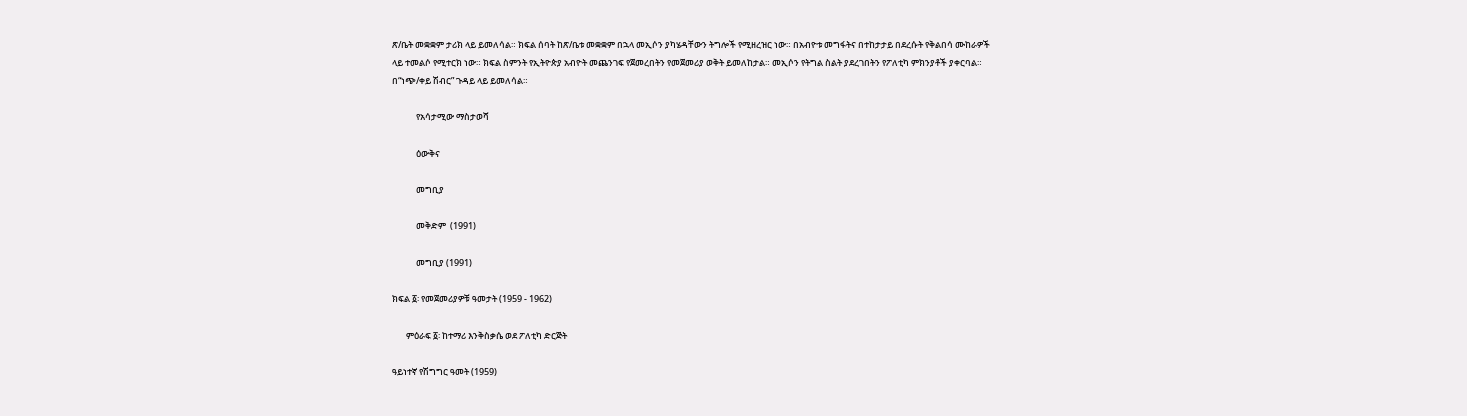ጽ/ቤት መቋቋም ታሪክ ላይ ይመለሳል። ክፍል ሰባት ከጽ/ቤቱ መቋቋም በኋላ መኢሶን ያካሄዳቸውን ትግሎች የሚዘረዝር ነው። በአብዮቱ መግፋትና በተከታታይ በደረሱት የቅልበሳ ሙከራዎች ላይ ተመልሶ የሚተርክ ነው። ክፍል ስምንት የኢትዮጵያ አብዮት መጨንገፍ የጀመረበትን የመጀመሪያ ወቅት ይመለከታል። መኢሶን የትግል ስልት ያደረገበትን የፖለቲካ ምክንያቶች ያቀርባል። በ“ነጭ/ቀይ ሽብር” ጉዳይ ላይ ይመለሳል።

            የአሳታሚው ማስታወሻ

            ዕውቅና

            መግቢያ

            መቅድም  (1991)

            መግቢያ (1991)

ክፍል ፩፡ የመጀመሪያዎቹ ዓመታት (1959 - 1962)

       ምዕራፍ ፩፡ ከተማሪ እንቅስቃሴ ወደ ፖለቲካ ድርጅት

ዓይነተኛ የሽግግር ዓመት (1959)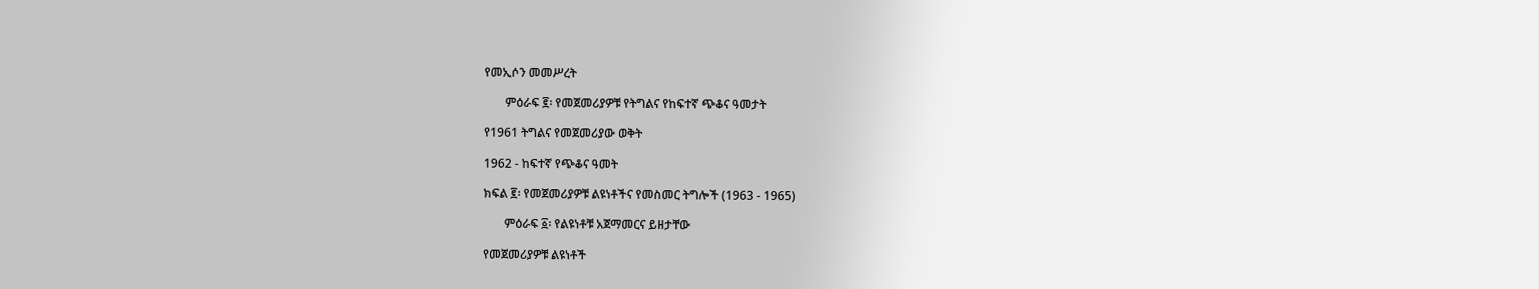የመኢሶን መመሥረት

       ምዕራፍ ፪፡ የመጀመሪያዎቹ የትግልና የከፍተኛ ጭቆና ዓመታት

የ1961 ትግልና የመጀመሪያው ወቅት

1962 - ከፍተኛ የጭቆና ዓመት

ክፍል ፪፡ የመጀመሪያዎቹ ልዩነቶችና የመስመር ትግሎች (1963 - 1965)

       ምዕራፍ ፩፡ የልዩነቶቹ አጀማመርና ይዘታቸው

የመጀመሪያዎቹ ልዩነቶች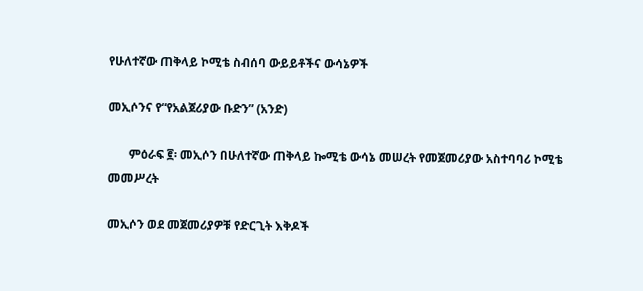የሁለተኛው ጠቅላይ ኮሚቴ ስብሰባ ውይይቶችና ውሳኔዎች

መኢሶንና የ“የአልጀሪያው ቡድን” (አንድ)

       ምዕራፍ ፪፡ መኢሶን በሁለተኛው ጠቅላይ ኰሚቴ ውሳኔ መሠረት የመጀመሪያው አስተባባሪ ኮሚቴ መመሥረት

መኢሶን ወደ መጀመሪያዎቹ የድርጊት እቅዶች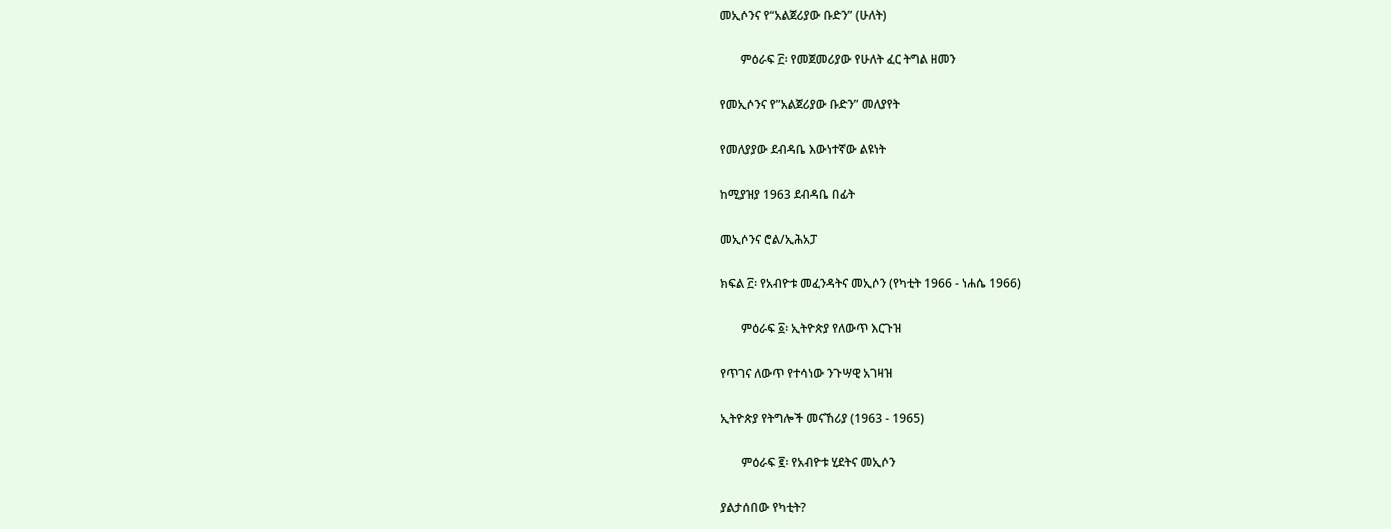መኢሶንና የ“አልጀሪያው ቡድን” (ሁለት)

       ምዕራፍ ፫፡ የመጀመሪያው የሁለት ፈር ትግል ዘመን

የመኢሶንና የ”አልጀሪያው ቡድን” መለያየት

የመለያያው ደብዳቤ እውነተኛው ልዩነት

ከሚያዝያ 1963 ደብዳቤ በፊት

መኢሶንና ሮል/ኢሕአፓ

ክፍል ፫፡ የአብዮቱ መፈንዳትና መኢሶን (የካቲት 1966 - ነሐሴ 1966)

       ምዕራፍ ፩፡ ኢትዮጵያ የለውጥ እርጉዝ

የጥገና ለውጥ የተሳነው ንጉሣዊ አገዛዝ

ኢትዮጵያ የትግሎች መናኸሪያ (1963 - 1965)

       ምዕራፍ ፪፡ የአብዮቱ ሂደትና መኢሶን

ያልታሰበው የካቲት?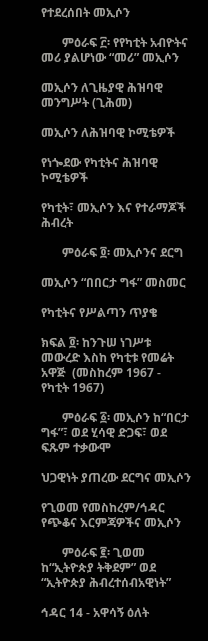የተደረሰበት መኢሶን

       ምዕራፍ ፫፡ የየካቲት አብዮትና መሪ ያልሆነው “መሪ” መኢሶን

መኢሶን ለጊዜያዊ ሕዝባዊ መንግሥት (ጊሕመ)

መኢሶን ለሕዝባዊ ኮሚቴዎች

የነጐደው የካቲትና ሕዝባዊ ኮሚቴዎች

የካቲት፣ መኢሶን እና የተራማጆች ሕብረት

       ምዕራፍ ፬፡ መኢሶንና ደርግ

መኢሶን “በበርታ ግፋ” መስመር

የካቲትና የሥልጣን ጥያቄ

ክፍል ፬፡ ከንጉሠ ነገሥቱ መውረድ እስከ የካቲቱ የመሬት አዋጅ  (መስከረም 1967 - የካቲት 1967)

       ምዕራፍ ፩፡ መኢሶን ከ“በርታ ግፋ”፣ ወደ ሂሳዊ ድጋፍ፣ ወደ ፍጹም ተቃውሞ

ህጋዊነት ያጠረው ደርግና መኢሶን

የጊወመ የመስከረም/ኅዳር የጭቆና እርምጃዎችና መኢሶን

       ምዕራፍ ፪፡ ጊወመ ከ“ኢትዮጵያ ትቅደም” ወደ “ኢትዮጵያ ሕብረተሰብአዊነት”

ኅዳር 14 - አዋሳኝ ዕለት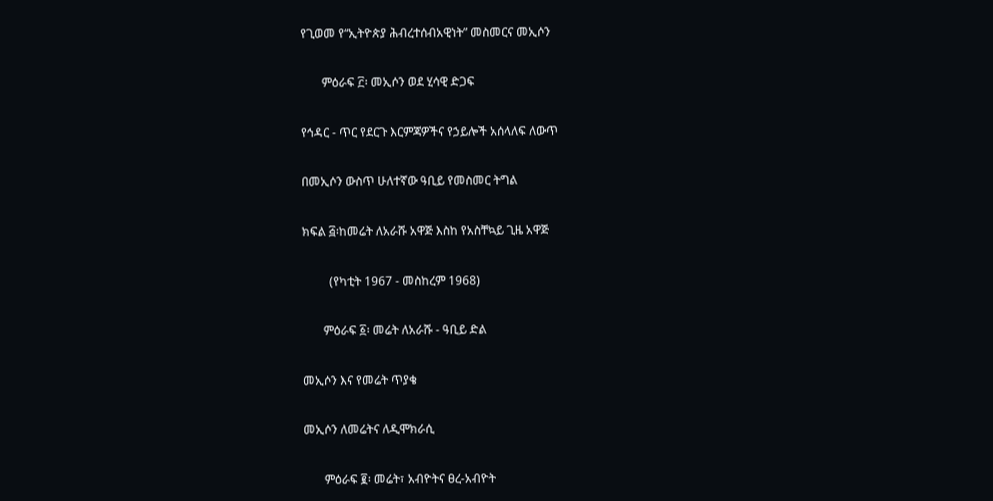የጊወመ የ“ኢትዮጵያ ሕብረተሰብአዊነት” መስመርና መኢሶን

       ምዕራፍ ፫፡ መኢሶን ወደ ሂሳዊ ድጋፍ

የኅዳር - ጥር የደርጉ እርምጃዎችና የኃይሎች አሰላለፍ ለውጥ

በመኢሶን ውስጥ ሁለተኛው ዓቢይ የመስመር ትግል

ክፍል ፭፡ከመሬት ለአራሹ አዋጅ እስከ የአስቸኳይ ጊዜ አዋጅ

         (የካቲት 1967 - መስከረም 1968)

       ምዕራፍ ፩፡ መሬት ለአራሹ - ዓቢይ ድል

መኢሶን እና የመሬት ጥያቄ

መኢሶን ለመሬትና ለዲሞክራሲ

       ምዕራፍ ፪፡ መሬት፣ አብዮትና ፀረ-አብዮት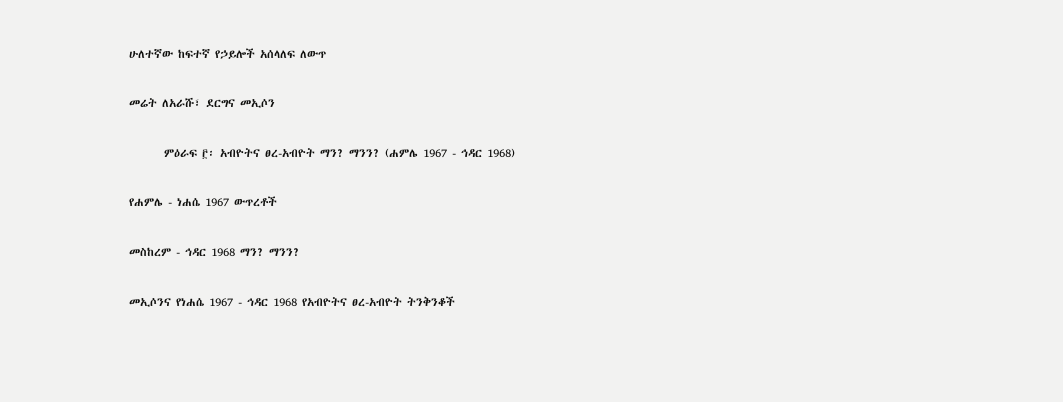ሁለተኛው ከፍተኛ የኃይሎች አሰላለፍ ለውጥ

መሬት ለአራሹ፣ ደርግና መኢሶን

       ምዕራፍ ፫፡ አብዮትና ፀረ-አብዮት ማን? ማንን? (ሐምሌ 1967 - ኅዳር 1968)

የሐምሌ - ነሐሴ 1967 ውጥረቶች

መስከረም - ኅዳር 1968 ማን? ማንን?

መኢሶንና የነሐሴ 1967 - ኅዳር 1968 የአብዮትና ፀረ-አብዮት ትንቅንቆች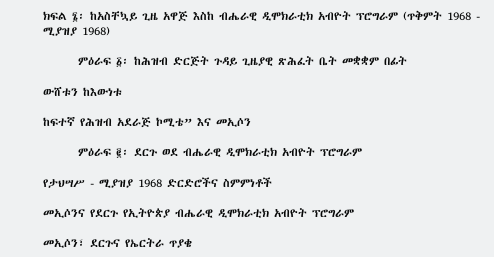ክፍል ፮፡ ከአስቸኳይ ጊዜ አዋጅ እስከ ብሔራዊ ዲሞክራቲክ አብዮት ፕሮግራም (ጥቅምት 1968 - ሚያዝያ 1968)

       ምዕራፍ ፩፡ ከሕዝብ ድርጅት ጉዳይ ጊዜያዊ ጽሕፈት ቤት መቋቋም በፊት

ውሸቱን ከእውነቱ

ከፍተኛ የሕዝብ አደራጅ ኮሚቴ” እና መኢሶን

       ምዕራፍ ፪፡ ደርጉ ወደ ብሔራዊ ዲሞክራቲክ አብዮት ፕሮግራም

የታህሣሥ - ሚያዝያ 1968 ድርድሮችና ስምምነቶች

መኢሶንና የደርጉ የኢትዮጵያ ብሔራዊ ዲሞክራቲክ አብዮት ፕሮግራም

መኢሶን፣ ደርጉና የኤርትራ ጥያቄ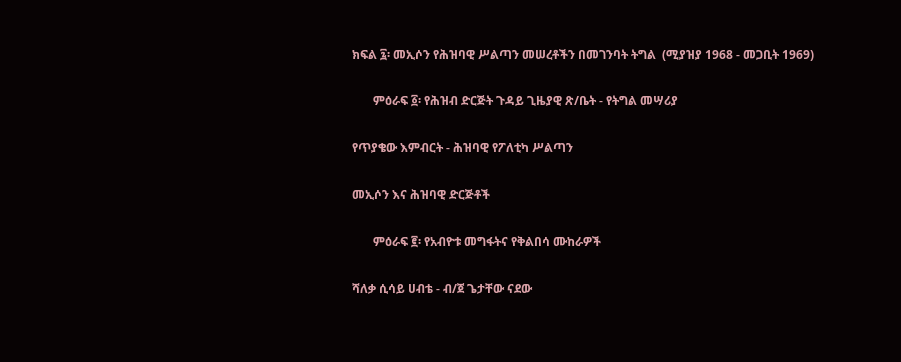ክፍል ፯፡ መኢሶን የሕዝባዊ ሥልጣን መሠረቶችን በመገንባት ትግል  (ሚያዝያ 1968 - መጋቢት 1969)

       ምዕራፍ ፩፡ የሕዝብ ድርጅት ጉዳይ ጊዜያዊ ጽ/ቤት - የትግል መሣሪያ

የጥያቄው እምብርት - ሕዝባዊ የፖለቲካ ሥልጣን

መኢሶን እና ሕዝባዊ ድርጅቶች

       ምዕራፍ ፪፡ የአብዮቱ መግፋትና የቅልበሳ ሙከራዎች

ሻለቃ ሲሳይ ሀብቴ - ብ/ጀ ጌታቸው ናደው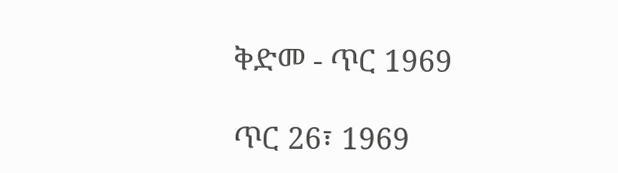ቅድመ - ጥር 1969

ጥር 26፣ 1969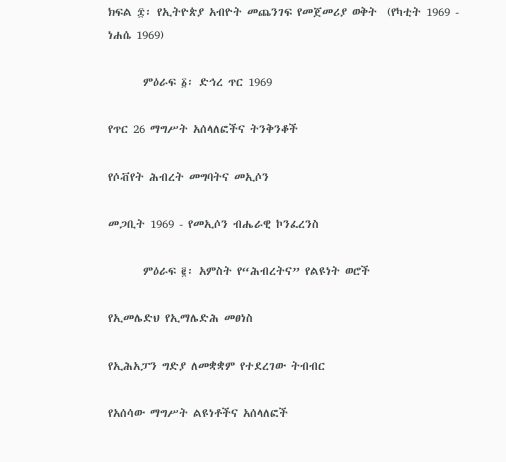ክፍል ፰፡ የኢትዮጵያ አብዮት መጨንገፍ የመጀመሪያ ወቅት  (የካቲት 1969 - ነሐሴ 1969)

       ምዕራፍ ፩፡ ድኅረ ጥር 1969

የጥር 26 ማግሥት አሰላለፎችና ትንቅንቆች

የሶቭየት ሕብረት መግባትና መኢሶን

መጋቢት 1969 - የመኢሶን ብሔራዊ ኮንፈረንስ

       ምዕራፍ ፪፡ አምስት የ“ሕብረትና” የልዩነት ወሮች

የኢመሌድህ የኢማሌድሕ መፀነስ

የኢሕአፓን ግድያ ለመቋቋም የተደረገው ትብብር

የአሰሳው ማግሥት ልዩነቶችና አሰላለፎች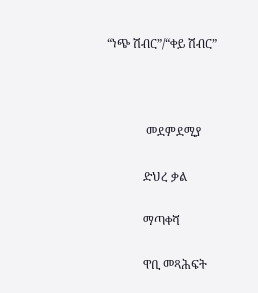“ነጭ ሽብር”/“ቀይ ሽብር”



             መደምደሚያ

            ድህረ ቃል

            ማጣቀሻ

            ዋቢ መጻሕፍት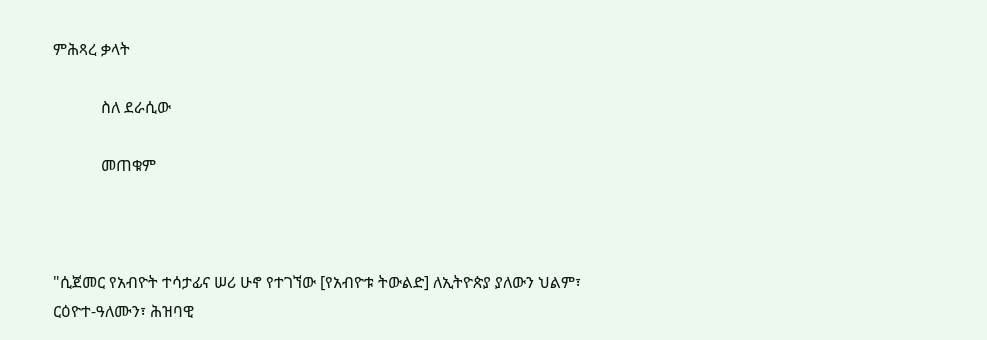ምሕጻረ ቃላት

            ስለ ደራሲው

            መጠቁም



"ሲጀመር የአብዮት ተሳታፊና ሠሪ ሁኖ የተገኘው [የአብዮቱ ትውልድ] ለኢትዮጵያ ያለውን ህልም፣ ርዕዮተ-ዓለሙን፣ ሕዝባዊ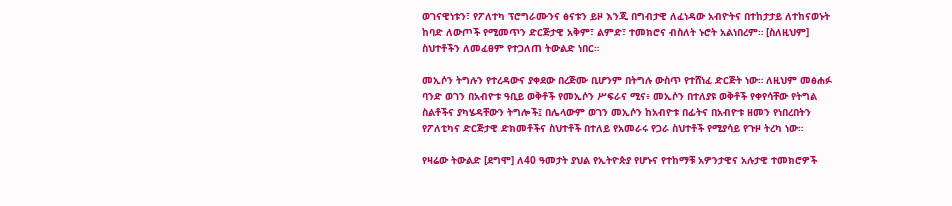ወገናዊነቱን፣ የፖለተካ ፕሮግራሙንና ፅናቱን ይዞ እንጂ በግብታዊ ለፈነዳው አብዮትና በተከታታይ ለተከናወኑት ከባድ ለውጦች የሚመጥን ድርጅታዊ አቅም፣ ልምድ፣ ተመክሮና ብስለት ኑሮት አልነበረም። [ስለዚህም] ስህተቶችን ለመፈፀም የተጋለጠ ትውልድ ነበር።

መኢሶን ትግሉን የተረዳውና ያቀደው በረጅሙ ቢሆንም በትግሉ ውስጥ የተሸነፈ ድርጅት ነው። ለዚህም መፅሐፉ ባንድ ወገን በአብዮቱ ዓቢይ ወቅቶች የመኢሶን ሥፍራና ሚና፥ መኢሶን በተለያዩ ወቅቶች የቀየሳቸው የትግል ስልቶችና ያካሄዳቸውን ትግሎች፤ በሌላውም ወገን መኢሶን ከአብዮቱ በፊትና በአብዮቱ ዘመን የነበረበትን የፖለቲካና ድርጅታዊ ድክመቶችና ስህተቶች በተለይ የአመራሩ የጋራ ስህተቶች የሚያሳይ የጉዞ ትረካ ነው።

የዛሬው ትውልድ [ደግሞ] ለ40 ዓመታት ያህል የኢትዮጵያ የሆኑና የተከማቹ አዎንታዊና አሉታዊ ተመክሮዎች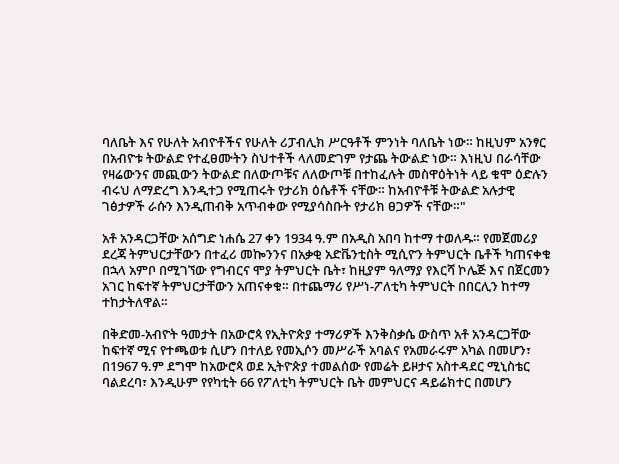ባለቤት እና የሁለት አብዮቶችና የሁለት ሪፓብሊክ ሥርዓቶች ምንነት ባለቤት ነው። ከዚህም አንፃር በአብዮቱ ትውልድ የተፈፀሙትን ስህተቶች ላለመድገም የታጨ ትውልድ ነው። እነዚህ በራሳቸው የዛሬውንና መጪውን ትውልድ በለውጦቹና ለለውጦቹ በተከፈሉት መስዋዕትነት ላይ ቁሞ ዕድሉን ብሩህ ለማድረግ እንዲተጋ የሚጠሩት የታሪክ ዕሴቶች ናቸው። ከአብዮቶቹ ትውልድ አሉታዊ ገፅታዎች ራሱን እንዲጠብቅ አጥብቀው የሚያሳስቡት የታሪክ ፀጋዎች ናቸው።"

አቶ አንዳርጋቸው አሰግድ ነሐሴ 27 ቀን 1934 ዓ.ም በአዲስ አበባ ከተማ ተወለዱ። የመጀመሪያ ደረጃ ትምህርታቸውን በተፈሪ መኰንንና በአቃቂ አድቬንቲስት ሚሲዮን ትምህርት ቤቶች ካጠናቀቁ በኋላ አምቦ በሚገኘው የግብርና ሞያ ትምህርት ቤት፣ ከዚያም ዓለማያ የእርሻ ኮሌጅ እና በጀርመን አገር ከፍተኛ ትምህርታቸውን አጠናቀቁ። በተጨማሪ የሥነ-ፖለቲካ ትምህርት በበርሊን ከተማ ተከታትለዋል።

በቅድመ-አብዮት ዓመታት በአውሮጳ የኢትዮጵያ ተማሪዎች እንቅስቃሴ ውስጥ አቶ አንዳርጋቸው ከፍተኛ ሚና የተጫወቱ ሲሆን በተለይ የመኢሶን መሥራች አባልና የአመራሩም አካል በመሆን፣ በ1967 ዓ.ም ደግሞ ከአውሮጳ ወደ ኢትዮጵያ ተመልሰው የመሬት ይዞታና አስተዳደር ሚኒስቴር ባልደረባ፣ እንዲሁም የየካቲት 66 የፖለቲካ ትምህርት ቤት መምህርና ዳይሬክተር በመሆን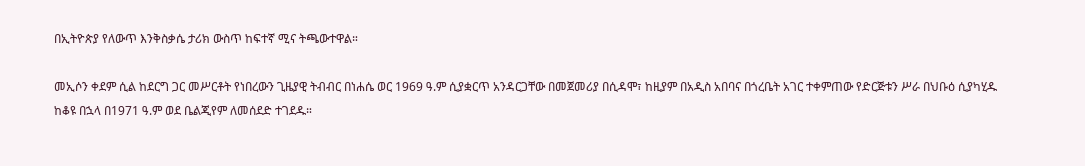በኢትዮጵያ የለውጥ እንቅስቃሴ ታሪክ ውስጥ ከፍተኛ ሚና ትጫውተዋል።

መኢሶን ቀደም ሲል ከደርግ ጋር መሥርቶት የነበረውን ጊዜያዊ ትብብር በነሐሴ ወር 1969 ዓ.ም ሲያቋርጥ አንዳርጋቸው በመጀመሪያ በሲዳሞ፣ ከዚያም በአዲስ አበባና በጎረቤት አገር ተቀምጠው የድርጅቱን ሥራ በህቡዕ ሲያካሂዱ ከቆዩ በኋላ በ1971 ዓ.ም ወደ ቤልጂየም ለመሰደድ ተገደዱ።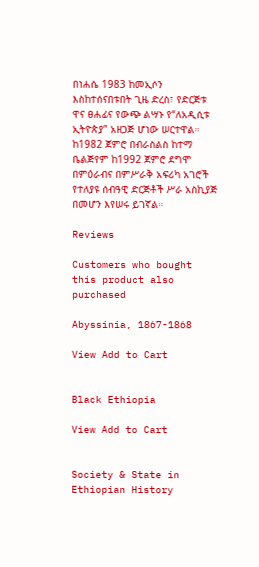በነሐሴ 1983 ከመኢሶን እስከተሰናበቱበት ጊዜ ድረስ፣ የድርጅቱ ዋና ፀሐፊና የውጭ ልሣኑ የ“ለአዲሲቱ ኢትዮጵያ” አዘጋጅ ሆነው ሠርተዋል። ከ1982 ጀምሮ በብራስልስ ከተማ ቤልጅየም ከ1992 ጀምሮ ደግሞ በምዕራብና በምሥራቅ አፍሪካ አገሮች የተለያዩ ሰብዓዊ ድርጅቶች ሥራ አስኪያጅ በመሆን እየሠሩ ይገኛል።

Reviews

Customers who bought this product also purchased

Abyssinia, 1867-1868

View Add to Cart


Black Ethiopia

View Add to Cart


Society & State in Ethiopian History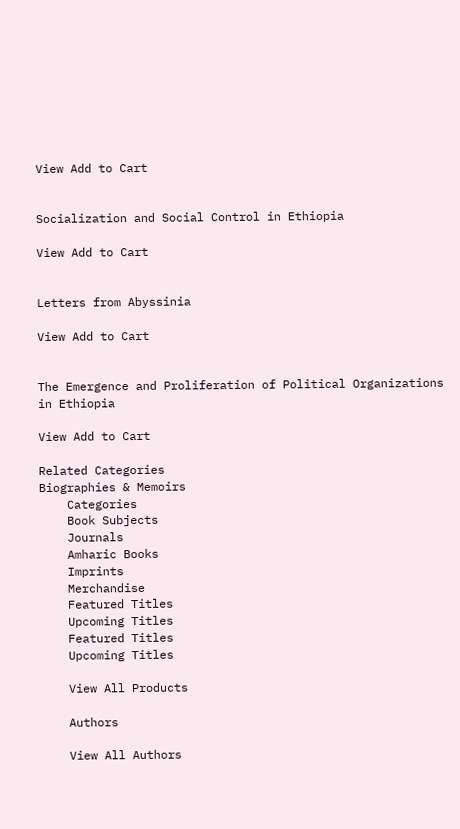View Add to Cart


Socialization and Social Control in Ethiopia

View Add to Cart


Letters from Abyssinia

View Add to Cart


The Emergence and Proliferation of Political Organizations in Ethiopia

View Add to Cart

Related Categories
Biographies & Memoirs
    Categories
    Book Subjects
    Journals
    Amharic Books
    Imprints
    Merchandise
    Featured Titles
    Upcoming Titles
    Featured Titles
    Upcoming Titles

    View All Products

    Authors

    View All Authors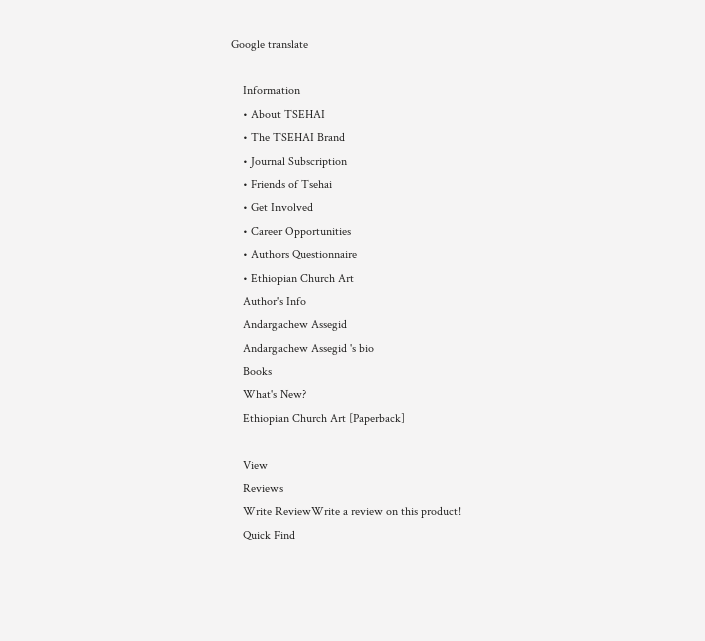Google translate

    Information
    • About TSEHAI
    • The TSEHAI Brand
    • Journal Subscription
    • Friends of Tsehai
    • Get Involved
    • Career Opportunities
    • Authors Questionnaire
    • Ethiopian Church Art
    Author's Info
    Andargachew Assegid
    Andargachew Assegid 's bio
    Books
    What's New?
    Ethiopian Church Art [Paperback]

    View
    Reviews
    Write ReviewWrite a review on this product!
    Quick Find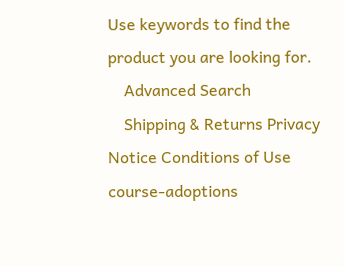Use keywords to find the product you are looking for.
    Advanced Search
    Shipping & Returns Privacy Notice Conditions of Use course-adoptions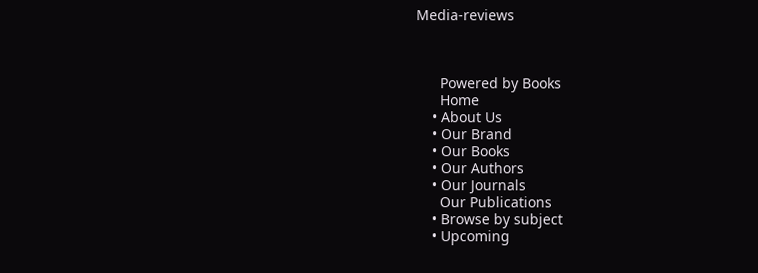Media-reviews



      Powered by Books
      Home
    • About Us
    • Our Brand
    • Our Books
    • Our Authors
    • Our Journals
      Our Publications
    • Browse by subject
    • Upcoming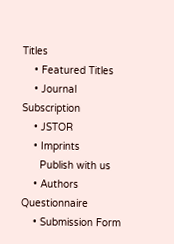Titles
    • Featured Titles
    • Journal Subscription
    • JSTOR
    • Imprints
      Publish with us
    • Authors Questionnaire
    • Submission Form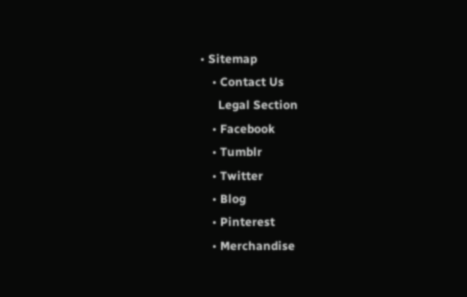• Sitemap
    • Contact Us
      Legal Section
    • Facebook
    • Tumblr
    • Twitter
    • Blog
    • Pinterest
    • Merchandise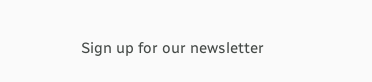Sign up for our newsletter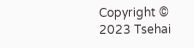Copyright © 2023 Tsehai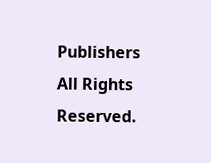Publishers All Rights Reserved.